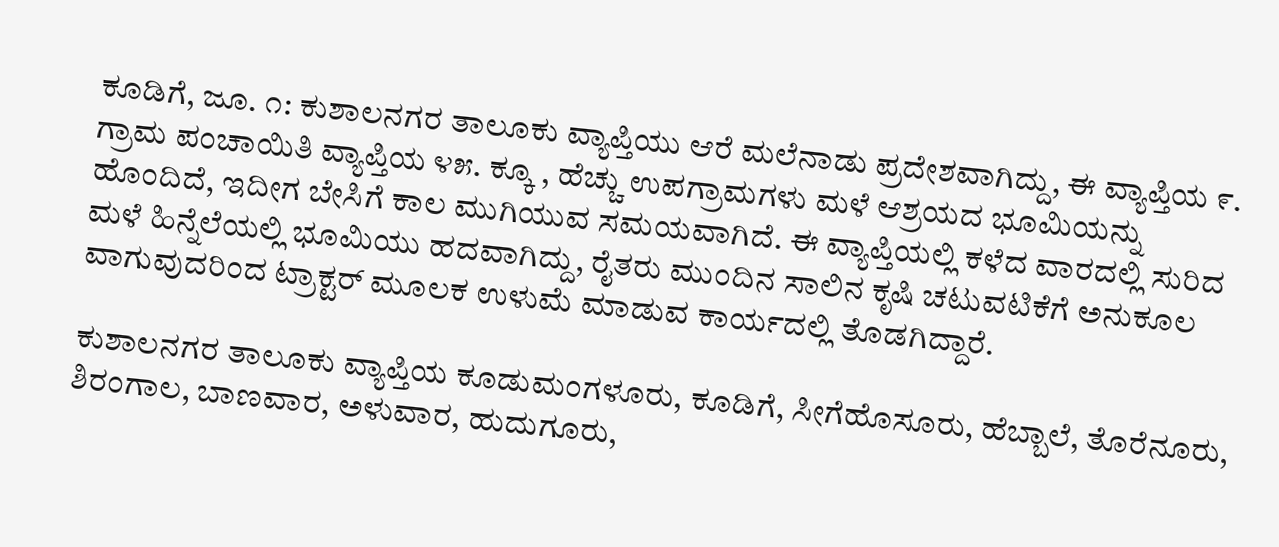ಕೂಡಿಗೆ, ಜೂ. ೧: ಕುಶಾಲನಗರ ತಾಲೂಕು ವ್ಯಾಪ್ತಿಯು ಆರೆ ಮಲೆನಾಡು ಪ್ರದೇಶವಾಗಿದ್ದು, ಈ ವ್ಯಾಪ್ತಿಯ ೯. ಗ್ರಾಮ ಪಂಚಾಯಿತಿ ವ್ಯಾಪ್ತಿಯ ೪೫. ಕ್ಕೂ , ಹೆಚ್ಚು ಉಪಗ್ರಾಮಗಳು ಮಳೆ ಆಶ್ರಯದ ಭೂಮಿಯನ್ನು ಹೊಂದಿದೆ, ಇದೀಗ ಬೇಸಿಗೆ ಕಾಲ ಮುಗಿಯುವ ಸಮಯವಾಗಿದೆ. ಈ ವ್ಯಾಪ್ತಿಯಲ್ಲಿ ಕಳೆದ ವಾರದಲ್ಲಿ ಸುರಿದ ಮಳೆ ಹಿನ್ನೆಲೆಯಲ್ಲಿ ಭೂಮಿಯು ಹದವಾಗಿದ್ದು, ರೈತರು ಮುಂದಿನ ಸಾಲಿನ ಕೃಷಿ ಚಟುವಟಿಕೆಗೆ ಅನುಕೂಲ ವಾಗುವುದರಿಂದ ಟ್ರಾಕ್ಟರ್ ಮೂಲಕ ಉಳುಮೆ ಮಾಡುವ ಕಾರ್ಯದಲ್ಲಿ ತೊಡಗಿದ್ದಾರೆ.

ಕುಶಾಲನಗರ ತಾಲೂಕು ವ್ಯಾಪ್ತಿಯ ಕೂಡುಮಂಗಳೂರು, ಕೂಡಿಗೆ, ಸೀಗೆಹೊಸೂರು, ಹೆಬ್ಬಾಲೆ, ತೊರೆನೂರು, ಶಿರಂಗಾಲ, ಬಾಣವಾರ, ಅಳುವಾರ, ಹುದುಗೂರು,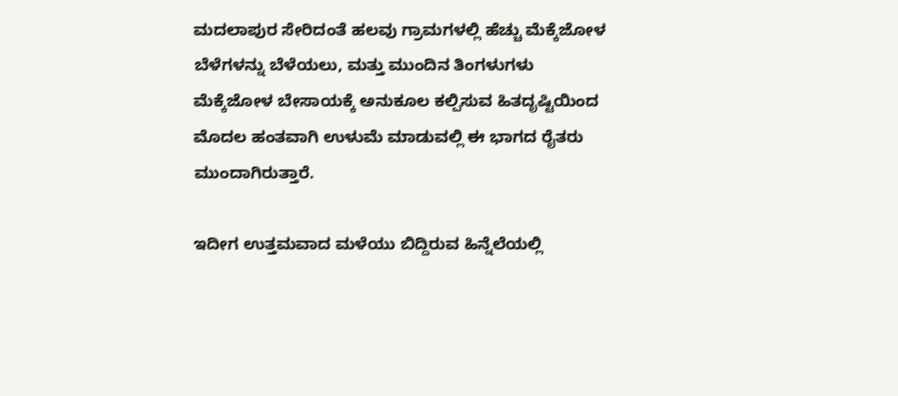ಮದಲಾಪುರ ಸೇರಿದಂತೆ ಹಲವು ಗ್ರಾಮಗಳಲ್ಲಿ ಹೆಚ್ಚು ಮೆಕ್ಕೆಜೋಳ ಬೆಳೆಗಳನ್ನು ಬೆಳೆಯಲು, ಮತ್ತು ಮುಂದಿನ ತಿಂಗಳುಗಳು ಮೆಕ್ಕೆಜೋಳ ಬೇಸಾಯಕ್ಕೆ ಅನುಕೂಲ ಕಲ್ಪಿಸುವ ಹಿತದೃಷ್ಟಿಯಿಂದ ಮೊದಲ ಹಂತವಾಗಿ ಉಳುಮೆ ಮಾಡುವಲ್ಲಿ ಈ ಭಾಗದ ರೈತರು ಮುಂದಾಗಿರುತ್ತಾರೆ.

ಇದೀಗ ಉತ್ತಮವಾದ ಮಳೆಯು ಬಿದ್ದಿರುವ ಹಿನ್ನೆಲೆಯಲ್ಲಿ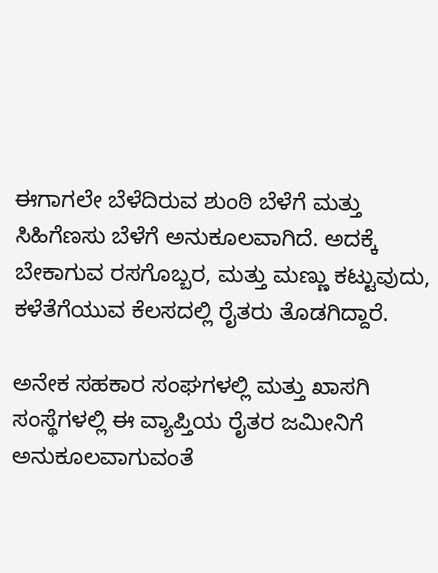ಈಗಾಗಲೇ ಬೆಳೆದಿರುವ ಶುಂಠಿ ಬೆಳೆಗೆ ಮತ್ತು ಸಿಹಿಗೆಣಸು ಬೆಳೆಗೆ ಅನುಕೂಲವಾಗಿದೆ. ಅದಕ್ಕೆ ಬೇಕಾಗುವ ರಸಗೊಬ್ಬರ, ಮತ್ತು ಮಣ್ಣು ಕಟ್ಟುವುದು, ಕಳೆತೆಗೆಯುವ ಕೆಲಸದಲ್ಲಿ ರೈತರು ತೊಡಗಿದ್ದಾರೆ.

ಅನೇಕ ಸಹಕಾರ ಸಂಘಗಳಲ್ಲಿ ಮತ್ತು ಖಾಸಗಿ ಸಂಸ್ಥೆಗಳಲ್ಲಿ ಈ ವ್ಯಾಪ್ತಿಯ ರೈತರ ಜಮೀನಿಗೆ ಅನುಕೂಲವಾಗುವಂತೆ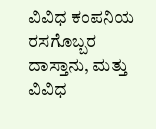ವಿವಿಧ ಕಂಪನಿಯ ರಸಗೊಬ್ಬರ ದಾಸ್ತಾನು, ಮತ್ತು ವಿವಿಧ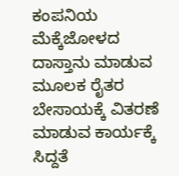ಕಂಪನಿಯ ಮೆಕ್ಕೆಜೋಳದ ದಾಸ್ತಾನು ಮಾಡುವ ಮೂಲಕ ರೈತರ ಬೇಸಾಯಕ್ಕೆ ವಿತರಣೆ ಮಾಡುವ ಕಾರ್ಯಕ್ಕೆ ಸಿದ್ದತೆ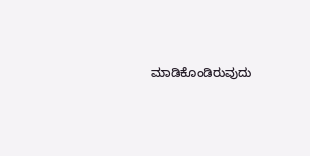ಮಾಡಿಕೊಂಡಿರುವುದು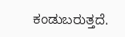ಕಂಡುಬರುತ್ತದೆ.